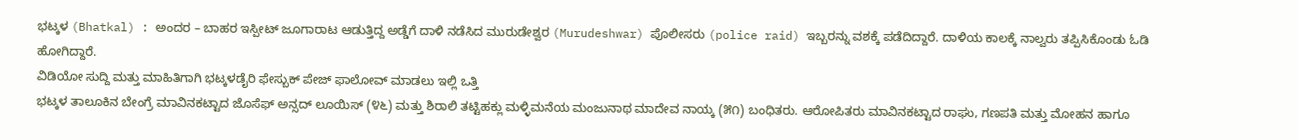ಭಟ್ಕಳ (Bhatkal) : ಅಂದರ – ಬಾಹರ ಇಸ್ಪೀಟ್ ಜೂಗಾರಾಟ ಆಡುತ್ತಿದ್ದ ಅಡ್ಡೆಗೆ ದಾಳಿ ನಡೆಸಿದ ಮುರುಡೇಶ್ವರ (Murudeshwar) ಪೊಲೀಸರು (police raid) ಇಬ್ಬರನ್ನು ವಶಕ್ಕೆ ಪಡೆದಿದ್ದಾರೆ. ದಾಳಿಯ ಕಾಲಕ್ಕೆ ನಾಲ್ವರು ತಪ್ಪಿಸಿಕೊಂಡು ಓಡಿ ಹೋಗಿದ್ದಾರೆ.
ವಿಡಿಯೋ ಸುದ್ದಿ ಮತ್ತು ಮಾಹಿತಿಗಾಗಿ ಭಟ್ಕಳಡೈರಿ ಫೇಸ್ಬುಕ್ ಪೇಜ್ ಫಾಲೋವ್ ಮಾಡಲು ಇಲ್ಲಿ ಒತ್ತಿ
ಭಟ್ಕಳ ತಾಲೂಕಿನ ಬೇಂಗ್ರೆ ಮಾವಿನಕಟ್ಟಾದ ಜೊಸೆಫ್ ಅನ್ಸದ್ ಲೂಯಿಸ್ (೪೬) ಮತ್ತು ಶಿರಾಲಿ ತಟ್ಟಿಹಕ್ಲು ಮಳ್ಳಿಮನೆಯ ಮಂಜುನಾಥ ಮಾದೇವ ನಾಯ್ಕ (೫೧) ಬಂಧಿತರು. ಆರೋಪಿತರು ಮಾವಿನಕಟ್ಟಾದ ರಾಘು, ಗಣಪತಿ ಮತ್ತು ಮೋಹನ ಹಾಗೂ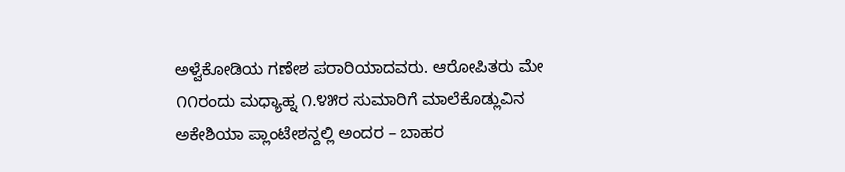ಅಳ್ವೆಕೋಡಿಯ ಗಣೇಶ ಪರಾರಿಯಾದವರು. ಆರೋಪಿತರು ಮೇ ೧೧ರಂದು ಮಧ್ಯಾಹ್ನ ೧.೪೫ರ ಸುಮಾರಿಗೆ ಮಾಲೆಕೊಡ್ಲುವಿನ ಅಕೇಶಿಯಾ ಪ್ಲಾಂಟೇಶನ್ದಲ್ಲಿ ಅಂದರ – ಬಾಹರ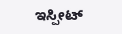ಇಸ್ಪೀಟ್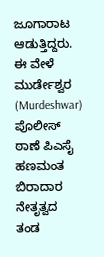ಜೂಗಾರಾಟ ಆಡುತ್ತಿದ್ದರು. ಈ ವೇಳೆ ಮುರ್ಡೇಶ್ವರ (Murdeshwar) ಪೊಲೀಸ್ ಠಾಣೆ ಪಿಎಸೈ ಹಣಮಂತ ಬಿರಾದಾರ ನೇತೃತ್ವದ ತಂಡ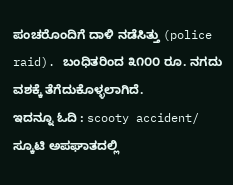ಪಂಚರೊಂದಿಗೆ ದಾಳಿ ನಡೆಸಿತ್ತು (police raid). ಬಂಧಿತರಿಂದ ೩೧೦೦ ರೂ. ನಗದು ವಶಕ್ಕೆ ತೆಗೆದುಕೊಳ್ಳಲಾಗಿದೆ.
ಇದನ್ನೂ ಓದಿ : scooty accident/ ಸ್ಕೂಟಿ ಅಪಘಾತದಲ್ಲಿ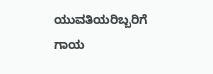ಯುವತಿಯರಿಬ್ಬರಿಗೆ ಗಾಯ